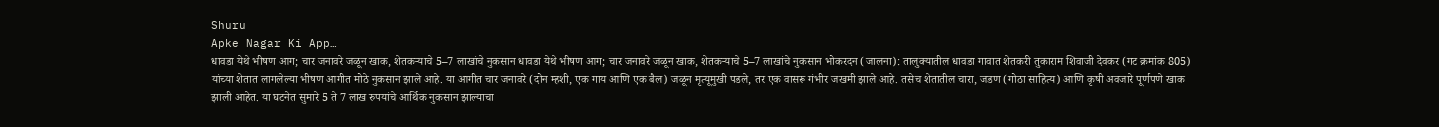Shuru
Apke Nagar Ki App…
धावडा येथे भीषण आग; चार जनावरे जळून खाक, शेतकऱ्याचे 5–7 लाखांचे नुकसान धावडा येथे भीषण आग; चार जनावरे जळून खाक, शेतकऱ्याचे 5–7 लाखांचे नुकसान भोकरदन (जालना): तालुक्यातील धावडा गावात शेतकरी तुकाराम शिवाजी देवकर (गट क्रमांक 805) यांच्या शेतात लागलेल्या भीषण आगीत मोठे नुकसान झाले आहे. या आगीत चार जनावरे (दोन म्हशी, एक गाय आणि एक बैल) जळून मृत्यूमुखी पडले, तर एक वासरू गंभीर जखमी झाले आहे. तसेच शेतातील चारा, जडण (गोठा साहित्य) आणि कृषी अवजारे पूर्णपणे खाक झाली आहेत. या घटनेत सुमारे 5 ते 7 लाख रुपयांचे आर्थिक नुकसान झाल्याचा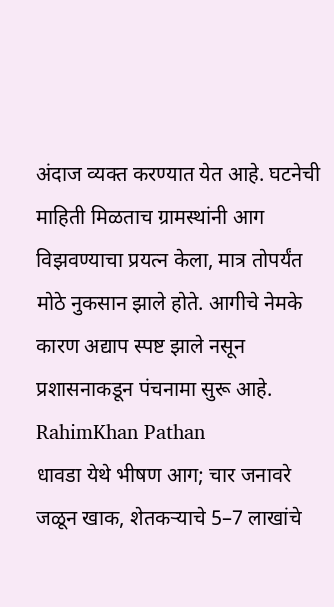अंदाज व्यक्त करण्यात येत आहे. घटनेची माहिती मिळताच ग्रामस्थांनी आग विझवण्याचा प्रयत्न केला, मात्र तोपर्यंत मोठे नुकसान झाले होते. आगीचे नेमके कारण अद्याप स्पष्ट झाले नसून प्रशासनाकडून पंचनामा सुरू आहे.
RahimKhan Pathan
धावडा येथे भीषण आग; चार जनावरे जळून खाक, शेतकऱ्याचे 5–7 लाखांचे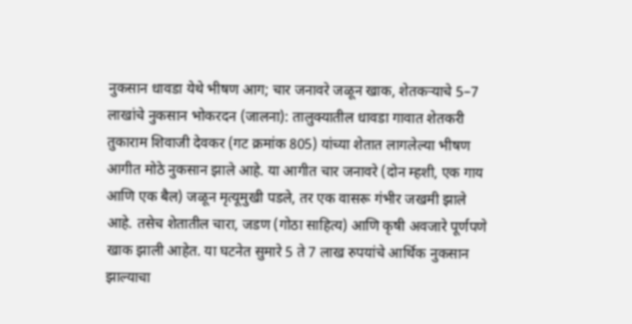नुकसान धावडा येथे भीषण आग; चार जनावरे जळून खाक, शेतकऱ्याचे 5–7 लाखांचे नुकसान भोकरदन (जालना): तालुक्यातील धावडा गावात शेतकरी तुकाराम शिवाजी देवकर (गट क्रमांक 805) यांच्या शेतात लागलेल्या भीषण आगीत मोठे नुकसान झाले आहे. या आगीत चार जनावरे (दोन म्हशी, एक गाय आणि एक बैल) जळून मृत्यूमुखी पडले, तर एक वासरू गंभीर जखमी झाले आहे. तसेच शेतातील चारा, जडण (गोठा साहित्य) आणि कृषी अवजारे पूर्णपणे खाक झाली आहेत. या घटनेत सुमारे 5 ते 7 लाख रुपयांचे आर्थिक नुकसान झाल्याचा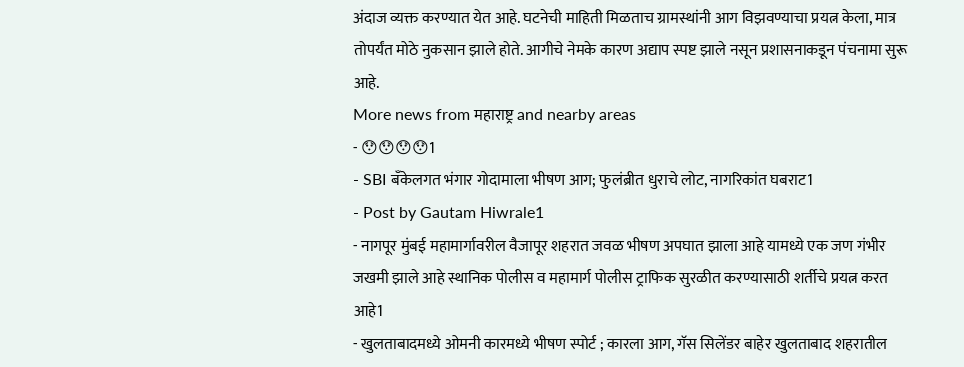अंदाज व्यक्त करण्यात येत आहे. घटनेची माहिती मिळताच ग्रामस्थांनी आग विझवण्याचा प्रयत्न केला, मात्र तोपर्यंत मोठे नुकसान झाले होते. आगीचे नेमके कारण अद्याप स्पष्ट झाले नसून प्रशासनाकडून पंचनामा सुरू आहे.
More news from महाराष्ट्र and nearby areas
- 😯😯😯😯1
- SBI बँकेलगत भंगार गोदामाला भीषण आग; फुलंब्रीत धुराचे लोट, नागरिकांत घबराट1
- Post by Gautam Hiwrale1
- नागपूर मुंबई महामार्गावरील वैजापूर शहरात जवळ भीषण अपघात झाला आहे यामध्ये एक जण गंभीर जखमी झाले आहे स्थानिक पोलीस व महामार्ग पोलीस ट्राफिक सुरळीत करण्यासाठी शर्तीचे प्रयत्न करत आहे1
- खुलताबादमध्ये ओमनी कारमध्ये भीषण स्पोर्ट ; कारला आग, गॅस सिलेंडर बाहेर खुलताबाद शहरातील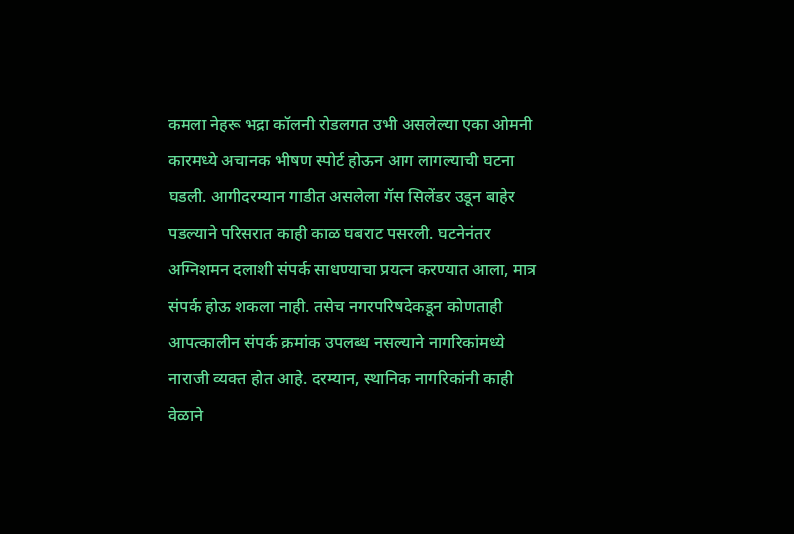कमला नेहरू भद्रा कॉलनी रोडलगत उभी असलेल्या एका ओमनी कारमध्ये अचानक भीषण स्पोर्ट होऊन आग लागल्याची घटना घडली. आगीदरम्यान गाडीत असलेला गॅस सिलेंडर उडून बाहेर पडल्याने परिसरात काही काळ घबराट पसरली. घटनेनंतर अग्निशमन दलाशी संपर्क साधण्याचा प्रयत्न करण्यात आला, मात्र संपर्क होऊ शकला नाही. तसेच नगरपरिषदेकडून कोणताही आपत्कालीन संपर्क क्रमांक उपलब्ध नसल्याने नागरिकांमध्ये नाराजी व्यक्त होत आहे. दरम्यान, स्थानिक नागरिकांनी काही वेळाने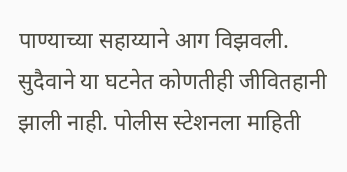पाण्याच्या सहाय्याने आग विझवली. सुदैवाने या घटनेत कोणतीही जीवितहानी झाली नाही. पोलीस स्टेशनला माहिती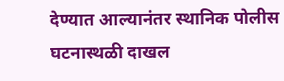देण्यात आल्यानंतर स्थानिक पोलीस घटनास्थळी दाखल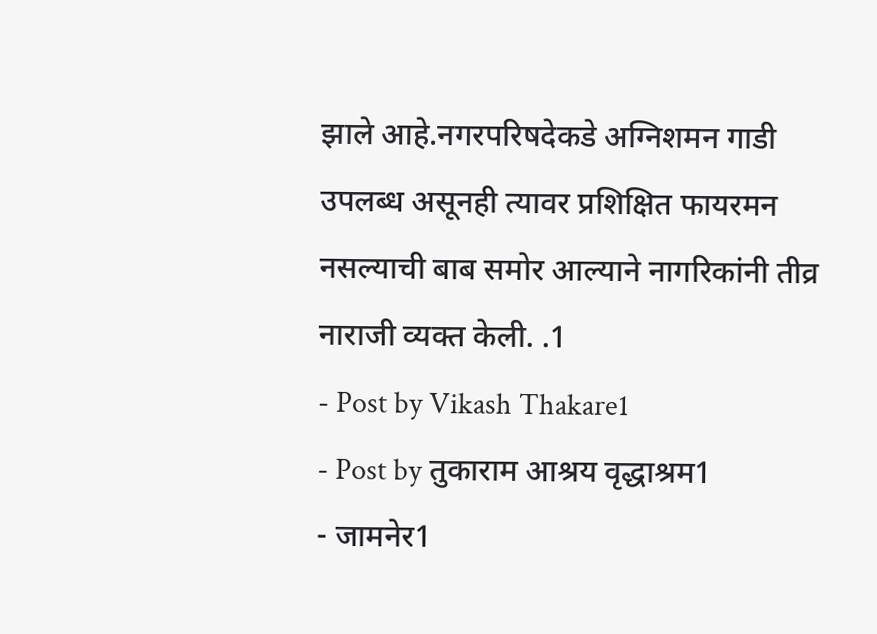झाले आहे.नगरपरिषदेकडे अग्निशमन गाडी उपलब्ध असूनही त्यावर प्रशिक्षित फायरमन नसल्याची बाब समोर आल्याने नागरिकांनी तीव्र नाराजी व्यक्त केली. .1
- Post by Vikash Thakare1
- Post by तुकाराम आश्रय वृद्धाश्रम1
- जामनेर1